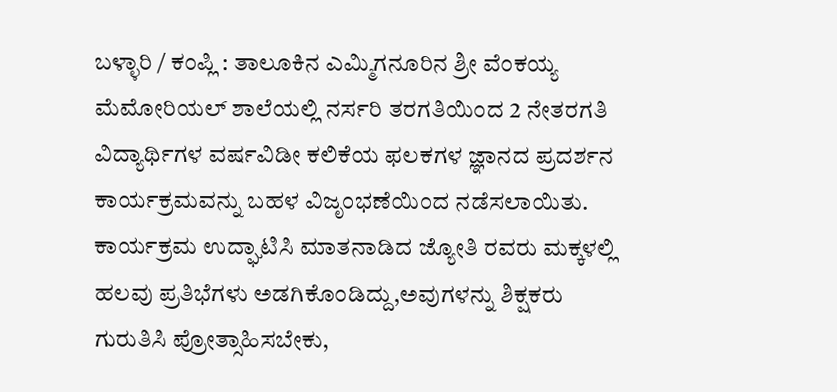ಬಳ್ಳಾರಿ / ಕಂಪ್ಲಿ : ತಾಲೂಕಿನ ಎಮ್ಮಿಗನೂರಿನ ಶ್ರೀ ವೆಂಕಯ್ಯ ಮೆಮೋರಿಯಲ್ ಶಾಲೆಯಲ್ಲಿ ನರ್ಸರಿ ತರಗತಿಯಿಂದ 2 ನೇತರಗತಿ ವಿದ್ಯಾರ್ಥಿಗಳ ವರ್ಷವಿಡೀ ಕಲಿಕೆಯ ಫಲಕಗಳ ಜ್ಞಾನದ ಪ್ರದರ್ಶನ ಕಾರ್ಯಕ್ರಮವನ್ನು ಬಹಳ ವಿಜೃಂಭಣೆಯಿಂದ ನಡೆಸಲಾಯಿತು. ಕಾರ್ಯಕ್ರಮ ಉದ್ಘಾಟಿಸಿ ಮಾತನಾಡಿದ ಜ್ಯೋತಿ ರವರು ಮಕ್ಕಳಲ್ಲಿ ಹಲವು ಪ್ರತಿಭೆಗಳು ಅಡಗಿಕೊಂಡಿದ್ದು,ಅವುಗಳನ್ನು ಶಿಕ್ಷಕರು ಗುರುತಿಸಿ ಪ್ರೋತ್ಸಾಹಿಸಬೇಕು,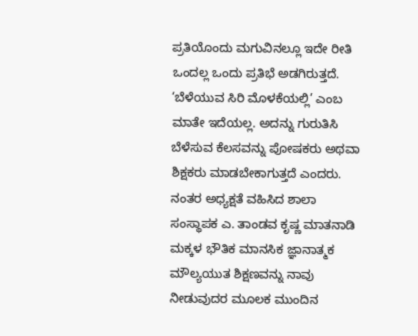ಪ್ರತಿಯೊಂದು ಮಗುವಿನಲ್ಲೂ ಇದೇ ರೀತಿ ಒಂದಲ್ಲ ಒಂದು ಪ್ರತಿಭೆ ಅಡಗಿರುತ್ತದೆ. ‘ಬೆಳೆಯುವ ಸಿರಿ ಮೊಳಕೆಯಲ್ಲಿ’ ಎಂಬ ಮಾತೇ ಇದೆಯಲ್ಲ. ಅದನ್ನು ಗುರುತಿಸಿ ಬೆಳೆಸುವ ಕೆಲಸವನ್ನು ಪೋಷಕರು ಅಥವಾ ಶಿಕ್ಷಕರು ಮಾಡಬೇಕಾಗುತ್ತದೆ ಎಂದರು.
ನಂತರ ಅಧ್ಯಕ್ಷತೆ ವಹಿಸಿದ ಶಾಲಾ ಸಂಸ್ಥಾಪಕ ಎ. ತಾಂಡವ ಕೃಷ್ಣ ಮಾತನಾಡಿ ಮಕ್ಕಳ ಭೌತಿಕ ಮಾನಸಿಕ ಜ್ಞಾನಾತ್ಮಕ ಮೌಲ್ಯಯುತ ಶಿಕ್ಷಣವನ್ನು ನಾವು ನೀಡುವುದರ ಮೂಲಕ ಮುಂದಿನ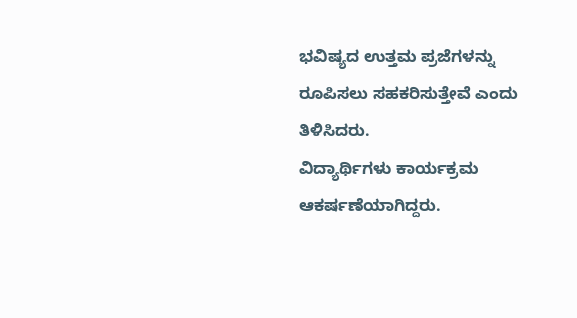ಭವಿಷ್ಯದ ಉತ್ತಮ ಪ್ರಜೆಗಳನ್ನು ರೂಪಿಸಲು ಸಹಕರಿಸುತ್ತೇವೆ ಎಂದು ತಿಳಿಸಿದರು.
ವಿದ್ಯಾರ್ಥಿಗಳು ಕಾರ್ಯಕ್ರಮ ಆಕರ್ಷಣೆಯಾಗಿದ್ದರು.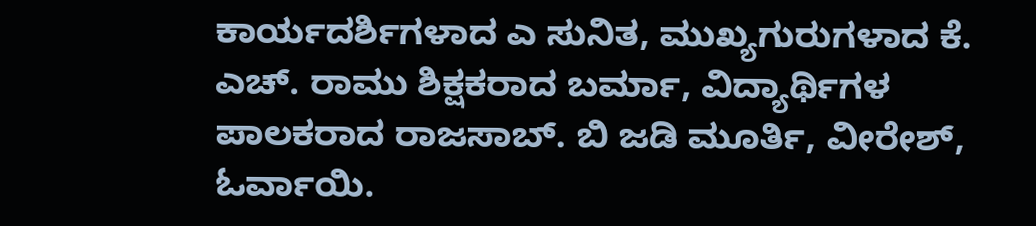ಕಾರ್ಯದರ್ಶಿಗಳಾದ ಎ ಸುನಿತ, ಮುಖ್ಯಗುರುಗಳಾದ ಕೆ. ಎಚ್. ರಾಮು ಶಿಕ್ಷಕರಾದ ಬರ್ಮಾ, ವಿದ್ಯಾರ್ಥಿಗಳ ಪಾಲಕರಾದ ರಾಜಸಾಬ್. ಬಿ ಜಡಿ ಮೂರ್ತಿ, ವೀರೇಶ್, ಓರ್ವಾಯಿ.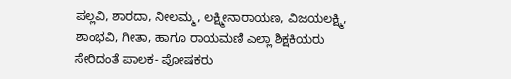ಪಲ್ಲವಿ, ಶಾರದಾ, ನೀಲಮ್ಮ, ಲಕ್ಷ್ಮೀನಾರಾಯಣ, ವಿಜಯಲಕ್ಷ್ಮಿ, ಶಾಂಭವಿ, ಗೀತಾ, ಹಾಗೂ ರಾಯಮಣಿ ಎಲ್ಲಾ ಶಿಕ್ಷಕಿಯರು ಸೇರಿದಂತೆ ಪಾಲಕ- ಪೋಷಕರು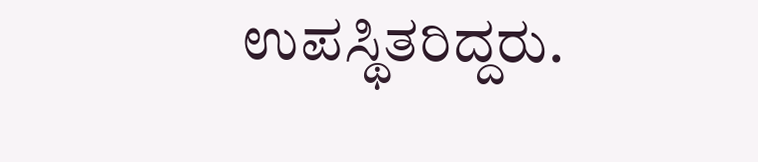ಉಪಸ್ಥಿತರಿದ್ದರು.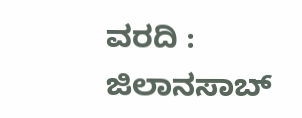ವರದಿ : ಜಿಲಾನಸಾಬ್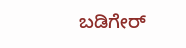ಬಡಿಗೇರ್